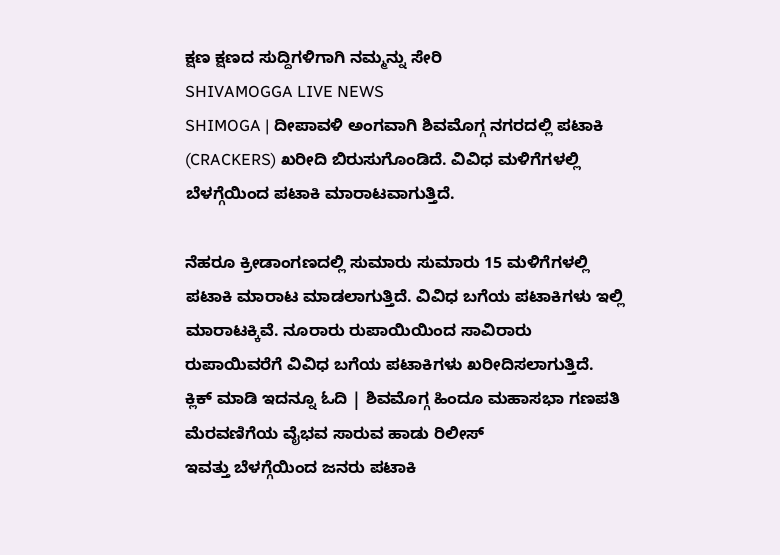ಕ್ಷಣ ಕ್ಷಣದ ಸುದ್ದಿಗಳಿಗಾಗಿ ನಮ್ಮನ್ನು ಸೇರಿ
SHIVAMOGGA LIVE NEWS
SHIMOGA | ದೀಪಾವಳಿ ಅಂಗವಾಗಿ ಶಿವಮೊಗ್ಗ ನಗರದಲ್ಲಿ ಪಟಾಕಿ (CRACKERS) ಖರೀದಿ ಬಿರುಸುಗೊಂಡಿದೆ. ವಿವಿಧ ಮಳಿಗೆಗಳಲ್ಲಿ ಬೆಳಗ್ಗೆಯಿಂದ ಪಟಾಕಿ ಮಾರಾಟವಾಗುತ್ತಿದೆ.

ನೆಹರೂ ಕ್ರೀಡಾಂಗಣದಲ್ಲಿ ಸುಮಾರು ಸುಮಾರು 15 ಮಳಿಗೆಗಳಲ್ಲಿ ಪಟಾಕಿ ಮಾರಾಟ ಮಾಡಲಾಗುತ್ತಿದೆ. ವಿವಿಧ ಬಗೆಯ ಪಟಾಕಿಗಳು ಇಲ್ಲಿ ಮಾರಾಟಕ್ಕಿವೆ. ನೂರಾರು ರುಪಾಯಿಯಿಂದ ಸಾವಿರಾರು ರುಪಾಯಿವರೆಗೆ ವಿವಿಧ ಬಗೆಯ ಪಟಾಕಿಗಳು ಖರೀದಿಸಲಾಗುತ್ತಿದೆ.
ಕ್ಲಿಕ್ ಮಾಡಿ ಇದನ್ನೂ ಓದಿ | ಶಿವಮೊಗ್ಗ ಹಿಂದೂ ಮಹಾಸಭಾ ಗಣಪತಿ ಮೆರವಣಿಗೆಯ ವೈಭವ ಸಾರುವ ಹಾಡು ರಿಲೀಸ್
ಇವತ್ತು ಬೆಳಗ್ಗೆಯಿಂದ ಜನರು ಪಟಾಕಿ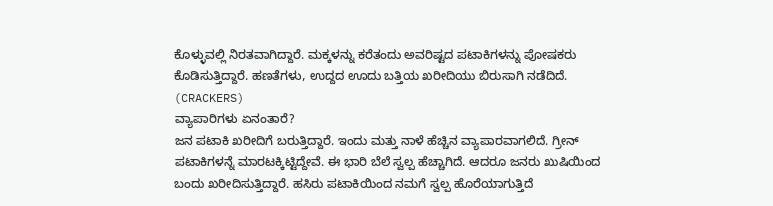ಕೊಳ್ಳುವಲ್ಲಿ ನಿರತವಾಗಿದ್ದಾರೆ. ಮಕ್ಕಳನ್ನು ಕರೆತಂದು ಅವರಿಷ್ಟದ ಪಟಾಕಿಗಳನ್ನು ಪೋಷಕರು ಕೊಡಿಸುತ್ತಿದ್ದಾರೆ. ಹಣತೆಗಳು, ಉದ್ದದ ಊದು ಬತ್ತಿಯ ಖರೀದಿಯು ಬಿರುಸಾಗಿ ನಡೆದಿದೆ.
(CRACKERS)
ವ್ಯಾಪಾರಿಗಳು ಏನಂತಾರೆ?
ಜನ ಪಟಾಕಿ ಖರೀದಿಗೆ ಬರುತ್ತಿದ್ದಾರೆ. ಇಂದು ಮತ್ತು ನಾಳೆ ಹೆಚ್ಚಿನ ವ್ಯಾಪಾರವಾಗಲಿದೆ. ಗ್ರೀನ್ ಪಟಾಕಿಗಳನ್ನೆ ಮಾರಟಕ್ಕಿಟ್ಟಿದ್ದೇವೆ. ಈ ಭಾರಿ ಬೆಲೆ ಸ್ವಲ್ಪ ಹೆಚ್ಚಾಗಿದೆ. ಆದರೂ ಜನರು ಖುಷಿಯಿಂದ ಬಂದು ಖರೀದಿಸುತ್ತಿದ್ದಾರೆ. ಹಸಿರು ಪಟಾಕಿಯಿಂದ ನಮಗೆ ಸ್ವಲ್ಪ ಹೊರೆಯಾಗುತ್ತಿದೆ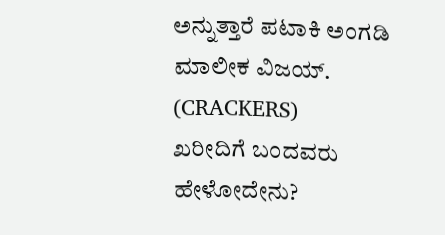ಅನ್ನುತ್ತಾರೆ ಪಟಾಕಿ ಅಂಗಡಿ ಮಾಲೀಕ ವಿಜಯ್.
(CRACKERS)
ಖರೀದಿಗೆ ಬಂದವರು ಹೇಳೋದೇನು?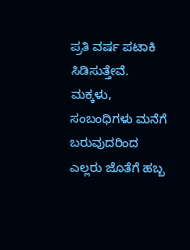ಪ್ರತಿ ವರ್ಷ ಪಟಾಕಿ ಸಿಡಿಸುತ್ತೇವೆ. ಮಕ್ಕಳು, ಸಂಬಂಧಿಗಳು ಮನೆಗೆ ಬರುವುದರಿಂದ ಎಲ್ಲರು ಜೊತೆಗೆ ಹಬ್ಬ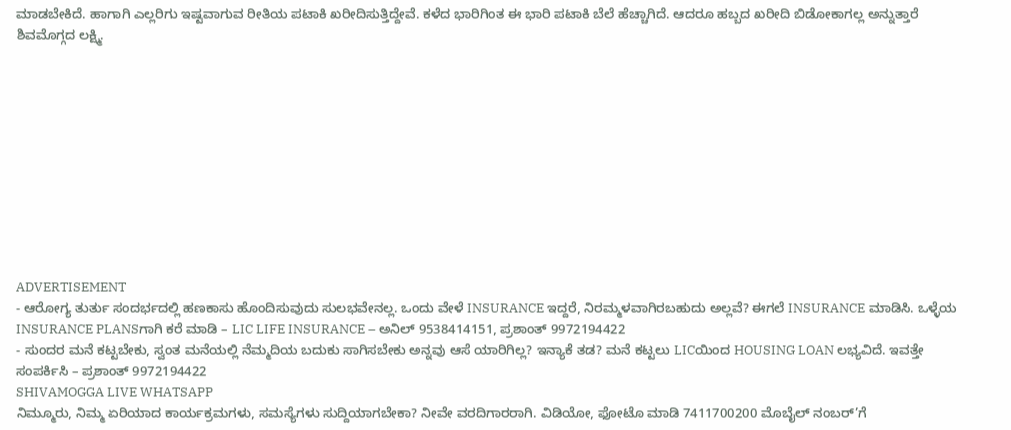ಮಾಡಬೇಕಿದೆ. ಹಾಗಾಗಿ ಎಲ್ಲರಿಗು ಇಷ್ಟವಾಗುವ ರೀತಿಯ ಪಟಾಕಿ ಖರೀದಿಸುತ್ತಿದ್ದೇವೆ. ಕಳೆದ ಭಾರಿಗಿಂತ ಈ ಭಾರಿ ಪಟಾಕಿ ಬೆಲೆ ಹೆಚ್ಚಾಗಿದೆ. ಆದರೂ ಹಬ್ಬದ ಖರೀದಿ ಬಿಡೋಕಾಗಲ್ಲ ಅನ್ನುತ್ತಾರೆ ಶಿವಮೊಗ್ಗದ ಲಕ್ಷ್ಮಿ.











ADVERTISEMENT
- ಆರೋಗ್ಯ ತುರ್ತು ಸಂದರ್ಭದಲ್ಲಿ ಹಣಕಾಸು ಹೊಂದಿಸುವುದು ಸುಲಭವೇನಲ್ಲ. ಒಂದು ವೇಳೆ INSURANCE ಇದ್ದರೆ, ನಿರಮ್ಮಳವಾಗಿರಬಹುದು ಅಲ್ಲವೆ? ಈಗಲೆ INSURANCE ಮಾಡಿಸಿ. ಒಳ್ಳೆಯ INSURANCE PLANSಗಾಗಿ ಕರೆ ಮಾಡಿ – LIC LIFE INSURANCE – ಅನಿಲ್ 9538414151, ಪ್ರಶಾಂತ್ 9972194422
- ಸುಂದರ ಮನೆ ಕಟ್ಟಬೇಕು, ಸ್ವಂತ ಮನೆಯಲ್ಲಿ ನೆಮ್ಮದಿಯ ಬದುಕು ಸಾಗಿಸಬೇಕು ಅನ್ನವು ಆಸೆ ಯಾರಿಗಿಲ್ಲ? ಇನ್ಯಾಕೆ ತಡ? ಮನೆ ಕಟ್ಟಲು LICಯಿಂದ HOUSING LOAN ಲಭ್ಯವಿದೆ. ಇವತ್ತೇ ಸಂಪರ್ಕಿಸಿ – ಪ್ರಶಾಂತ್ 9972194422
SHIVAMOGGA LIVE WHATSAPP
ನಿಮ್ಮೂರು, ನಿಮ್ಮ ಏರಿಯಾದ ಕಾರ್ಯಕ್ರಮಗಳು, ಸಮಸ್ಯೆಗಳು ಸುದ್ದಿಯಾಗಬೇಕಾ? ನೀವೇ ವರದಿಗಾರರಾಗಿ. ವಿಡಿಯೋ, ಫೋಟೊ ಮಾಡಿ 7411700200 ಮೊಬೈಲ್ ನಂಬರ್’ಗೆ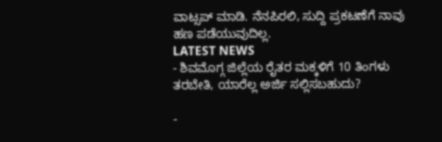ವಾಟ್ಸಪ್ ಮಾಡಿ. ನೆನಪಿರಲಿ, ಸುದ್ದಿ ಪ್ರಕಟಣೆಗೆ ನಾವು ಹಣ ಪಡೆಯುವುದಿಲ್ಲ.
LATEST NEWS
- ಶಿವಮೊಗ್ಗ ಜಿಲ್ಲೆಯ ರೈತರ ಮಕ್ಕಳಿಗೆ 10 ತಿಂಗಳು ತರಬೇತಿ, ಯಾರೆಲ್ಲ ಅರ್ಜಿ ಸಲ್ಲಿಸಬಹುದು?

-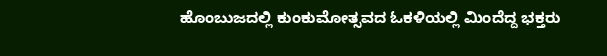ಹೊಂಬುಜದಲ್ಲಿ ಕುಂಕುಮೋತ್ಸವದ ಓಕಳಿಯಲ್ಲಿ ಮಿಂದೆದ್ದ ಭಕ್ತರು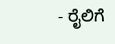- ರೈಲಿಗೆ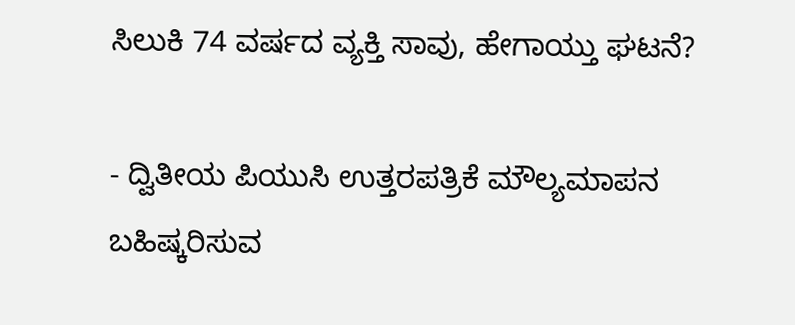ಸಿಲುಕಿ 74 ವರ್ಷದ ವ್ಯಕ್ತಿ ಸಾವು, ಹೇಗಾಯ್ತು ಘಟನೆ?

- ದ್ವಿತೀಯ ಪಿಯುಸಿ ಉತ್ತರಪತ್ರಿಕೆ ಮೌಲ್ಯಮಾಪನ ಬಹಿಷ್ಕರಿಸುವ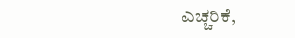ಎಚ್ಚರಿಕೆ,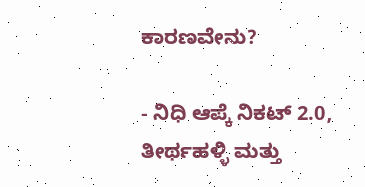ಕಾರಣವೇನು?

- ನಿಧಿ ಆಪ್ಕೆ ನಿಕಟ್ 2.0, ತೀರ್ಥಹಳ್ಳಿ ಮತ್ತು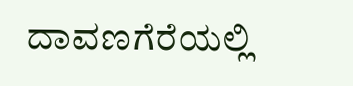ದಾವಣಗೆರೆಯಲ್ಲಿ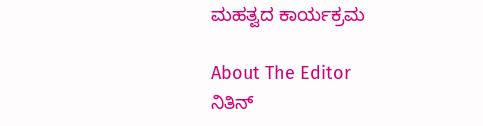ಮಹತ್ವದ ಕಾರ್ಯಕ್ರಮ

About The Editor
ನಿತಿನ್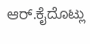ಆರ್.ಕೈದೊಟ್ಲು